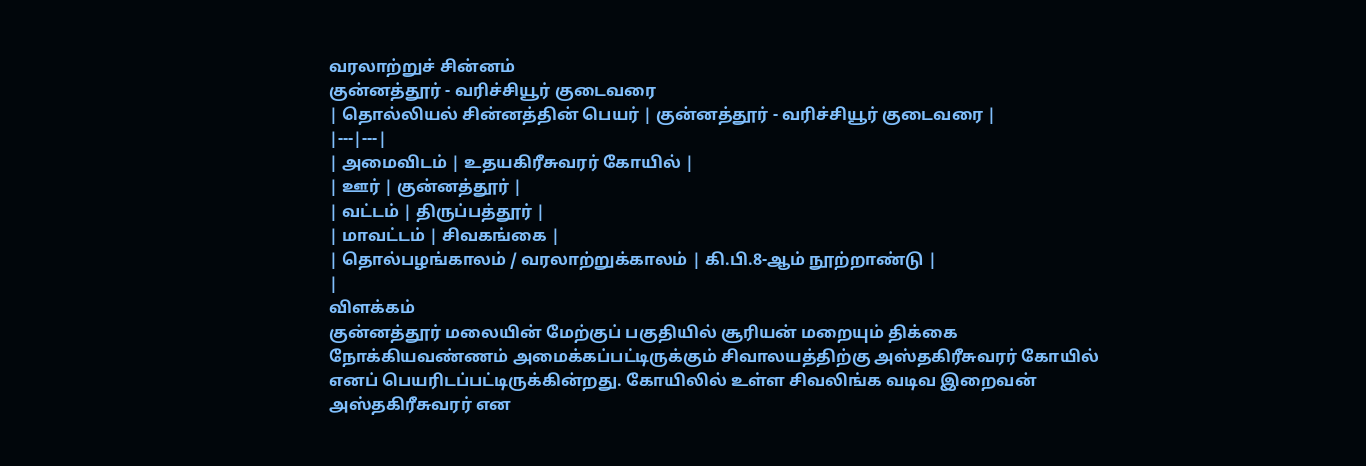வரலாற்றுச் சின்னம்
குன்னத்தூர் - வரிச்சியூர் குடைவரை
| தொல்லியல் சின்னத்தின் பெயர் | குன்னத்தூர் - வரிச்சியூர் குடைவரை |
|---|---|
| அமைவிடம் | உதயகிரீசுவரர் கோயில் |
| ஊர் | குன்னத்தூர் |
| வட்டம் | திருப்பத்தூர் |
| மாவட்டம் | சிவகங்கை |
| தொல்பழங்காலம் / வரலாற்றுக்காலம் | கி.பி.8-ஆம் நூற்றாண்டு |
|
விளக்கம்
குன்னத்தூர் மலையின் மேற்குப் பகுதியில் சூரியன் மறையும் திக்கை நோக்கியவண்ணம் அமைக்கப்பட்டிருக்கும் சிவாலயத்திற்கு அஸ்தகிரீசுவரர் கோயில் எனப் பெயரிடப்பட்டிருக்கின்றது. கோயிலில் உள்ள சிவலிங்க வடிவ இறைவன் அஸ்தகிரீசுவரர் என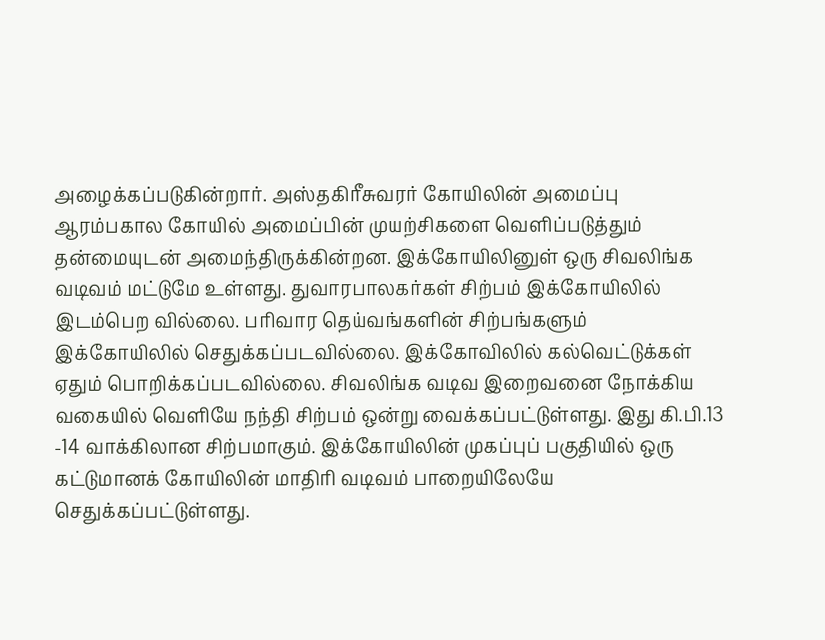அழைக்கப்படுகின்றார். அஸ்தகிரீசுவரர் கோயிலின் அமைப்பு ஆரம்பகால கோயில் அமைப்பின் முயற்சிகளை வெளிப்படுத்தும் தன்மையுடன் அமைந்திருக்கின்றன. இக்கோயிலினுள் ஒரு சிவலிங்க வடிவம் மட்டுமே உள்ளது. துவாரபாலகர்கள் சிற்பம் இக்கோயிலில் இடம்பெற வில்லை. பரிவார தெய்வங்களின் சிற்பங்களும் இக்கோயிலில் செதுக்கப்படவில்லை. இக்கோவிலில் கல்வெட்டுக்கள் ஏதும் பொறிக்கப்படவில்லை. சிவலிங்க வடிவ இறைவனை நோக்கிய வகையில் வெளியே நந்தி சிற்பம் ஒன்று வைக்கப்பட்டுள்ளது. இது கி.பி.13 -14 வாக்கிலான சிற்பமாகும். இக்கோயிலின் முகப்புப் பகுதியில் ஒரு கட்டுமானக் கோயிலின் மாதிரி வடிவம் பாறையிலேயே செதுக்கப்பட்டுள்ளது.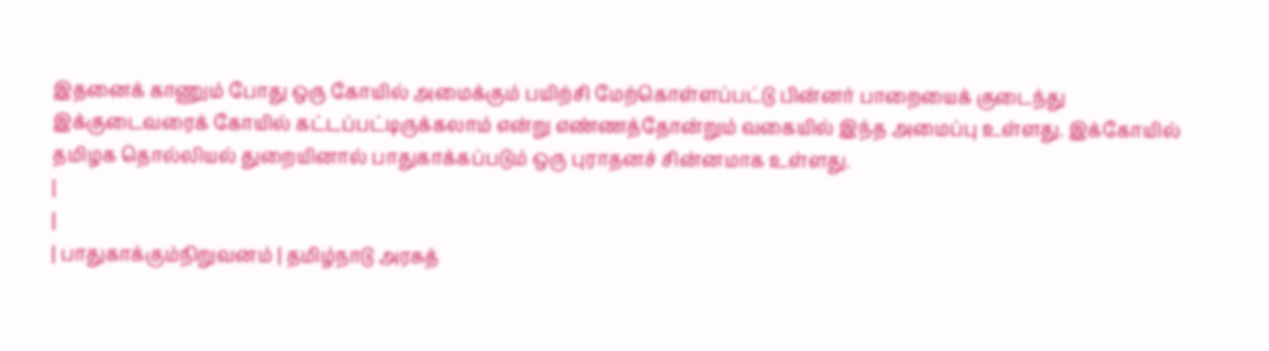இதனைக் காணும் போது ஒரு கோயில் அமைக்கும் பயிற்சி மேற்கொள்ளப்பட்டு பின்னர் பாறையைக் குடைந்து இக்குடைவரைக் கோயில் கட்டப்பட்டிருக்கலாம் என்று எண்ணத்தோன்றும் வகையில் இந்த அமைப்பு உள்ளது. இக்கோயில் தமிழக தொல்லியல் துறையினால் பாதுகாக்கப்படும் ஒரு புராதனச் சின்னமாக உள்ளது.
|
|
| பாதுகாக்கும்நிறுவனம் | தமிழ்நாடு அரசுத்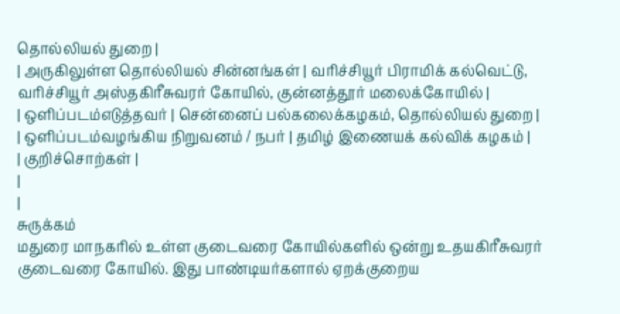தொல்லியல் துறை |
| அருகிலுள்ள தொல்லியல் சின்னங்கள் | வரிச்சியூர் பிராமிக் கல்வெட்டு, வரிச்சியூர் அஸ்தகிரீசுவரர் கோயில், குன்னத்தூர் மலைக்கோயில் |
| ஒளிப்படம்எடுத்தவர் | சென்னைப் பல்கலைக்கழகம், தொல்லியல் துறை |
| ஒளிப்படம்வழங்கிய நிறுவனம் / நபர் | தமிழ் இணையக் கல்விக் கழகம் |
| குறிச்சொற்கள் |
|
|
சுருக்கம்
மதுரை மாநகரில் உள்ள குடைவரை கோயில்களில் ஒன்று உதயகிரீசுவரர் குடைவரை கோயில். இது பாண்டியர்களால் ஏறக்குறைய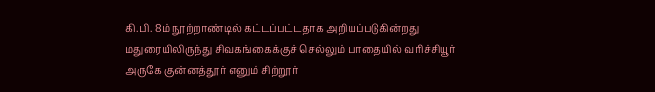கி.பி. 8ம் நூற்றாண்டில் கட்டப்பட்டதாக அறியப்படுகின்றது மதுரையிலிருந்து சிவகங்கைக்குச் செல்லும் பாதையில் வரிச்சியூர் அருகே குன்னத்தூர் எனும் சிற்றூர்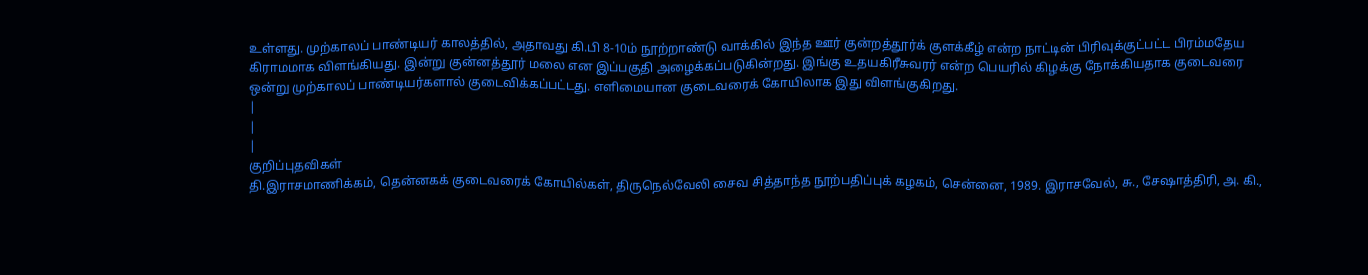உள்ளது. முற்காலப் பாண்டியர் காலத்தில், அதாவது கி.பி 8-10ம் நூற்றாண்டு வாக்கில் இந்த ஊர் குன்றத்தூர்க் குளக்கீழ் என்ற நாட்டின் பிரிவுக்குட்பட்ட பிரம்மதேய கிராமமாக விளங்கியது. இன்று குன்னத்தூர் மலை என இப்பகுதி அழைக்கப்படுகின்றது. இங்கு உதயகிரீசுவரர் என்ற பெயரில் கிழக்கு நோக்கியதாக குடைவரை ஒன்று முற்காலப் பாண்டியர்களால் குடைவிக்கப்பட்டது. எளிமையான குடைவரைக் கோயிலாக இது விளங்குகிறது.
|
|
|
குறிப்புதவிகள்
தி.இராசமாணிக்கம், தென்னகக் குடைவரைக் கோயில்கள், திருநெல்வேலி சைவ சித்தாந்த நூற்பதிப்புக் கழகம், சென்னை, 1989. இராசவேல், சு., சேஷாத்திரி, அ. கி.,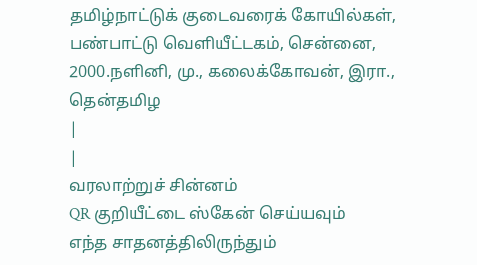தமிழ்நாட்டுக் குடைவரைக் கோயில்கள், பண்பாட்டு வெளியீட்டகம், சென்னை, 2000.நளினி, மு., கலைக்கோவன், இரா., தென்தமிழ
|
|
வரலாற்றுச் சின்னம்
QR குறியீட்டை ஸ்கேன் செய்யவும்
எந்த சாதனத்திலிருந்தும்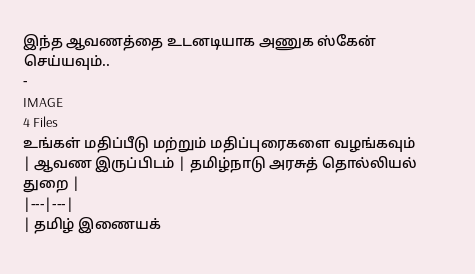இந்த ஆவணத்தை உடனடியாக அணுக ஸ்கேன் செய்யவும்..
-
IMAGE
4 Files
உங்கள் மதிப்பீடு மற்றும் மதிப்புரைகளை வழங்கவும்
| ஆவண இருப்பிடம் | தமிழ்நாடு அரசுத் தொல்லியல் துறை |
|---|---|
| தமிழ் இணையக்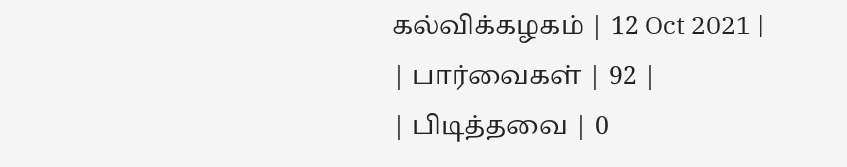கல்விக்கழகம் | 12 Oct 2021 |
| பார்வைகள் | 92 |
| பிடித்தவை | 0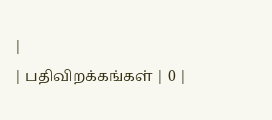|
| பதிவிறக்கங்கள் | 0 |